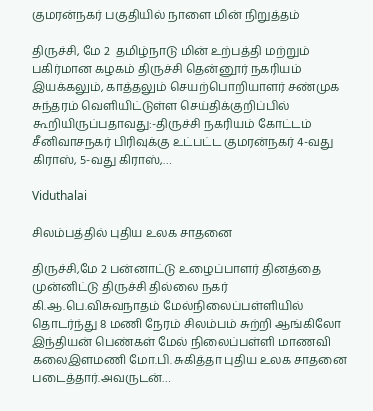குமரன்நகர் பகுதியில் நாளை மின் நிறுத்தம்

திருச்சி, மே 2  தமிழ்நாடு மின் உற்பத்தி மற்றும் பகிர்மான கழகம் திருச்சி தென்னூர் நகரியம் இயக்கலும், காத்தலும் செயற்பொறியாளர் சண்முக சுந்தரம் வெளியிட்டுள்ள செய்திக்குறிப்பில் கூறியிருப்பதாவது:-திருச்சி நகரியம் கோட்டம் சீனிவாசநகர் பிரிவுக்கு உட்பட்ட குமரன்நகர் 4-வது கிராஸ், 5-வது கிராஸ்,…

Viduthalai

சிலம்பத்தில் புதிய உலக சாதனை

திருச்சி,மே 2 பன்னாட்டு உழைப்பாளர் தினத்தை முன்னிட்டு திருச்சி தில்லை நகர் கி.ஆ.பெ.விசுவநாதம் மேல்நிலைப்பள்ளியில் தொடர்ந்து 8 மணி நேரம் சிலம்பம் சுற்றி ஆங்கிலோ இந்தியன் பெண்கள் மேல் நிலைப்பள்ளி மாணவி கலைஇளமணி மோ.பி. சுகித்தா புதிய உலக சாதனை படைத்தார்.அவருடன்…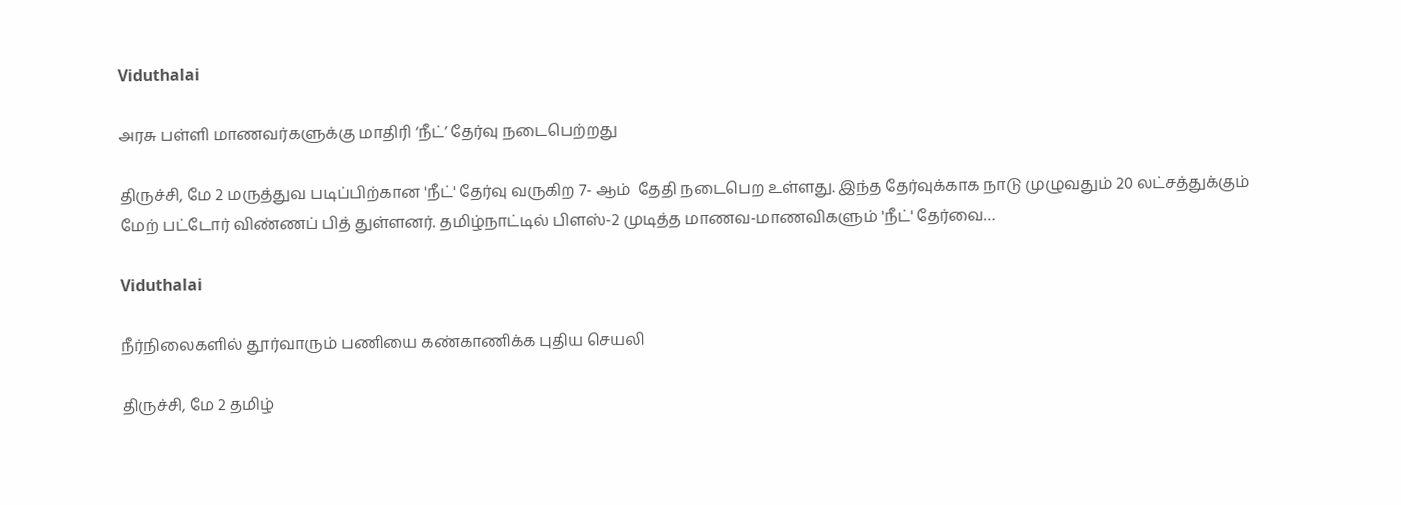Viduthalai

அரசு பள்ளி மாணவர்களுக்கு மாதிரி ‘நீட்’ தேர்வு நடைபெற்றது

திருச்சி, மே 2 மருத்துவ படிப்பிற்கான 'நீட்' தேர்வு வருகிற 7- ஆம்  தேதி நடைபெற உள்ளது. இந்த தேர்வுக்காக நாடு முழுவதும் 20 லட்சத்துக்கும் மேற் பட்டோர் விண்ணப் பித் துள்ளனர். தமிழ்நாட்டில் பிளஸ்-2 முடித்த மாணவ-மாணவிகளும் 'நீட்' தேர்வை…

Viduthalai

நீர்நிலைகளில் தூர்வாரும் பணியை கண்காணிக்க புதிய செயலி

திருச்சி, மே 2 தமிழ்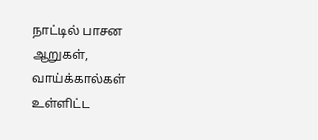நாட்டில் பாசன ஆறுகள், வாய்க்கால்கள் உள்ளிட்ட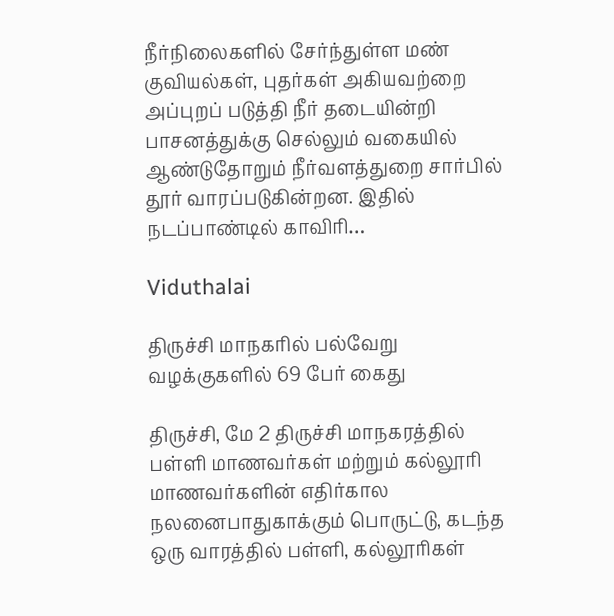நீர்நிலைகளில் சேர்ந்துள்ள மண் குவியல்கள், புதர்கள் அகியவற்றை அப்புறப் படுத்தி நீர் தடையின்றி பாசனத்துக்கு செல்லும் வகையில் ஆண்டுதோறும் நீர்வளத்துறை சார்பில் தூர் வாரப்படுகின்றன. இதில் நடப்பாண்டில் காவிரி…

Viduthalai

திருச்சி மாநகரில் பல்வேறு வழக்குகளில் 69 பேர் கைது

திருச்சி, மே 2 திருச்சி மாநகரத்தில் பள்ளி மாணவர்கள் மற்றும் கல்லூரி மாணவர்களின் எதிர்கால நலனைபாதுகாக்கும் பொருட்டு, கடந்த ஒரு வாரத்தில் பள்ளி, கல்லூரிகள்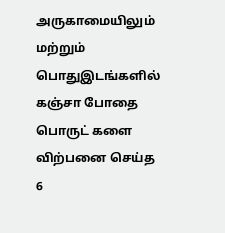அருகாமையிலும் மற்றும் பொதுஇடங்களில் கஞ்சா போதை பொருட் களை விற்பனை செய்த 6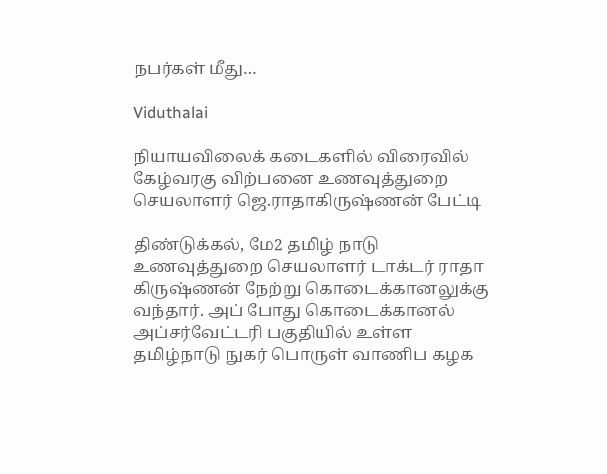நபர்கள் மீது…

Viduthalai

நியாயவிலைக் கடைகளில் விரைவில் கேழ்வரகு விற்பனை உணவுத்துறை செயலாளர் ஜெ.ராதாகிருஷ்ணன் பேட்டி

திண்டுக்கல், மே2 தமிழ் நாடு உணவுத்துறை செயலாளர் டாக்டர் ராதா கிருஷ்ணன் நேற்று கொடைக்கானலுக்கு வந்தார். அப் போது கொடைக்கானல் அப்சர்வேட்டரி பகுதியில் உள்ள தமிழ்நாடு நுகர் பொருள் வாணிப கழக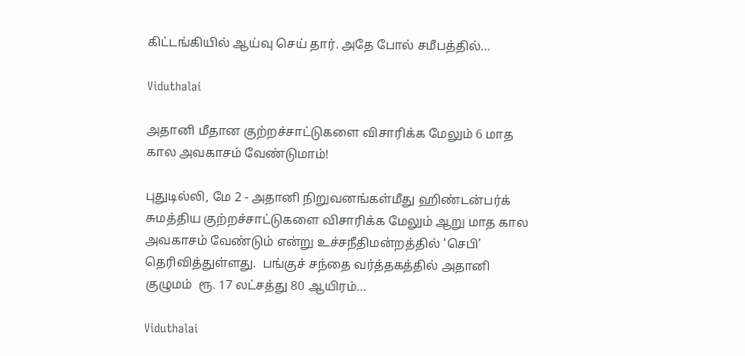கிட்டங்கியில் ஆய்வு செய் தார். அதே போல் சமீபத்தில்…

Viduthalai

அதானி மீதான குற்றச்சாட்டுகளை விசாரிக்க மேலும் 6 மாத கால அவகாசம் வேண்டுமாம்!

புதுடில்லி, மே 2 - அதானி நிறுவனங்கள்மீது ஹிண்டன்பர்க் சுமத்திய குற்றச்சாட்டுகளை விசாரிக்க மேலும் ஆறு மாத கால அவகாசம் வேண்டும் என்று உச்சநீதிமன்றத்தில் ‘செபி’ தெரிவித்துள்ளது.  பங்குச் சந்தை வர்த்தகத்தில் அதானி குழுமம்  ரூ. 17 லட்சத்து 80 ஆயிரம்…

Viduthalai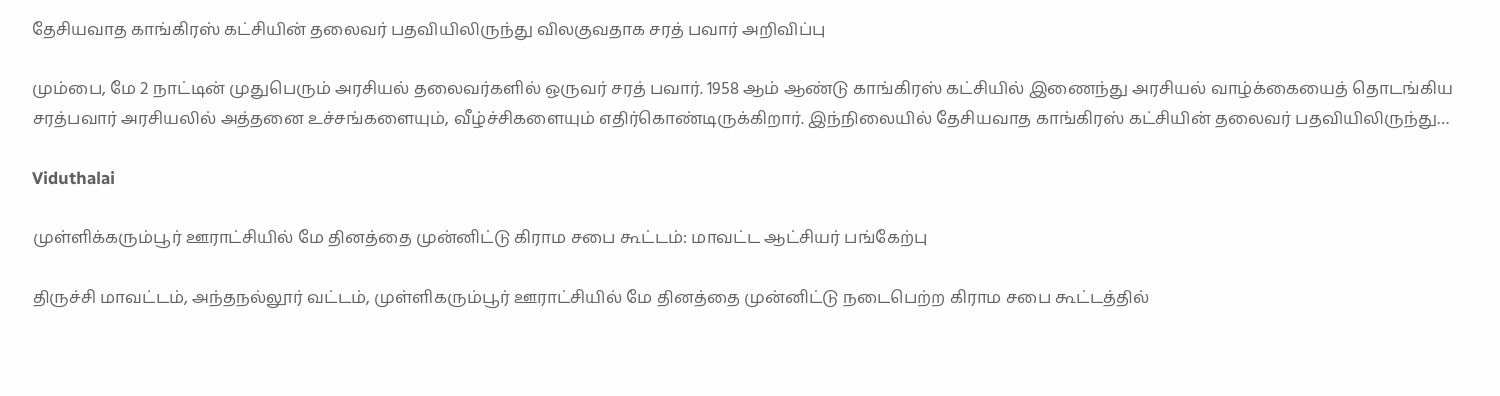தேசியவாத காங்கிரஸ் கட்சியின் தலைவர் பதவியிலிருந்து விலகுவதாக சரத் பவார் அறிவிப்பு

மும்பை, மே 2 நாட்டின் முதுபெரும் அரசியல் தலைவர்களில் ஒருவர் சரத் பவார். 1958 ஆம் ஆண்டு காங்கிரஸ் கட்சியில் இணைந்து அரசியல் வாழ்க்கையைத் தொடங்கிய சரத்பவார் அரசியலில் அத்தனை உச்சங்களையும், வீழ்ச்சிகளையும் எதிர்கொண்டிருக்கிறார். இந்நிலையில் தேசியவாத காங்கிரஸ் கட்சியின் தலைவர் பதவியிலிருந்து…

Viduthalai

முள்ளிக்கரும்பூர் ஊராட்சியில் மே தினத்தை முன்னிட்டு கிராம சபை கூட்டம்: மாவட்ட ஆட்சியர் பங்கேற்பு

திருச்சி மாவட்டம், அந்தநல்லூர் வட்டம், முள்ளிகரும்பூர் ஊராட்சியில் மே தினத்தை முன்னிட்டு நடைபெற்ற கிராம சபை கூட்டத்தில்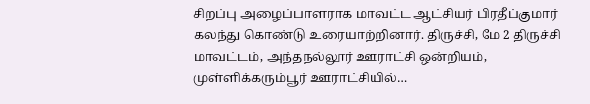சிறப்பு அழைப்பாளராக மாவட்ட ஆட்சியர் பிரதீப்குமார் கலந்து கொண்டு உரையாற்றினார். திருச்சி, மே 2 திருச்சி மாவட்டம், அந்தநல்லூர் ஊராட்சி ஒன்றியம், முள்ளிக்கரும்பூர் ஊராட்சியில்…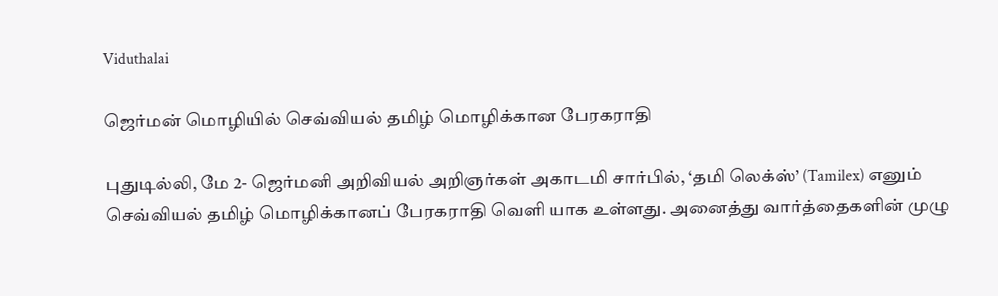Viduthalai

ஜெர்மன் மொழியில் செவ்வியல் தமிழ் மொழிக்கான பேரகராதி

புதுடில்லி, மே 2- ஜெர்மனி அறிவியல் அறிஞர்கள் அகாடமி சார்பில், ‘தமி லெக்ஸ்’ (Tamilex) எனும் செவ்வியல் தமிழ் மொழிக்கானப் பேரகராதி வெளி யாக உள்ளது. அனைத்து வார்த்தைகளின் முழு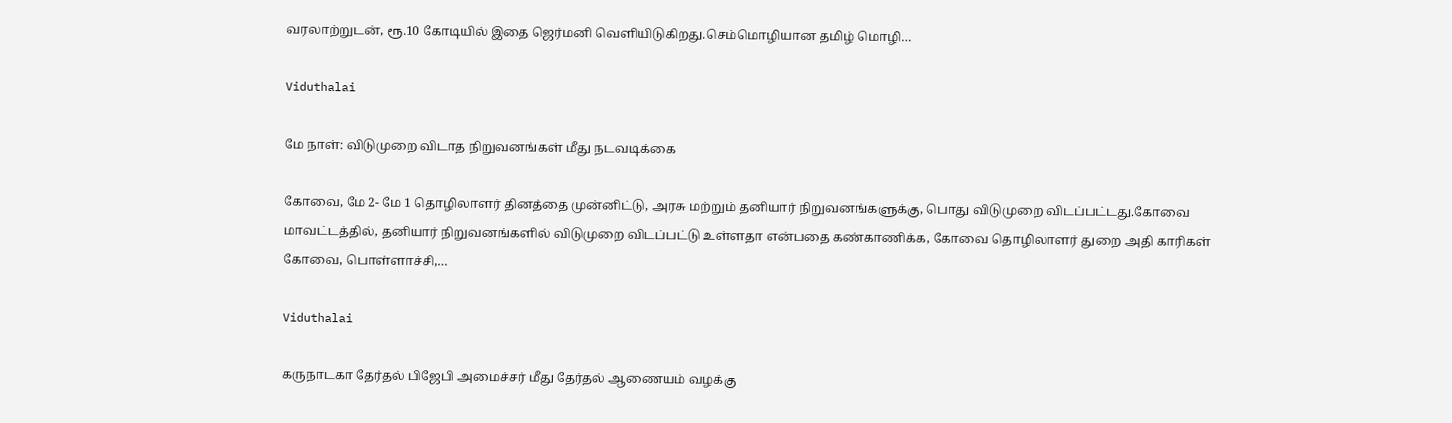வரலாற்றுடன், ரூ.10 கோடியில் இதை ஜெர்மனி வெளியிடுகிறது.செம்மொழியான தமிழ் மொழி…

Viduthalai

மே நாள்: விடுமுறை விடாத நிறுவனங்கள் மீது நடவடிக்கை

கோவை, மே 2- மே 1 தொழிலாளர் தினத்தை முன்னிட்டு, அரசு மற்றும் தனியார் நிறுவனங்களுக்கு, பொது விடுமுறை விடப்பட்டது.கோவை மாவட்டத்தில், தனியார் நிறுவனங்களில் விடுமுறை விடப்பட்டு உள்ளதா என்பதை கண்காணிக்க, கோவை தொழிலாளர் துறை அதி காரிகள் கோவை, பொள்ளாச்சி,…

Viduthalai

கருநாடகா தேர்தல் பிஜேபி அமைச்சர் மீது தேர்தல் ஆணையம் வழக்கு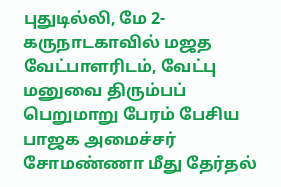புதுடில்லி, மே 2- கருநாடகாவில் மஜத வேட்பாளரிடம், வேட்பு மனுவை திரும்பப் பெறுமாறு பேரம் பேசிய பாஜக அமைச்சர் சோமண்ணா மீது தேர்தல்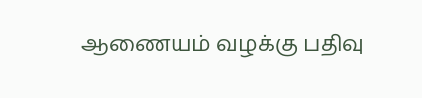ஆணையம் வழக்கு பதிவு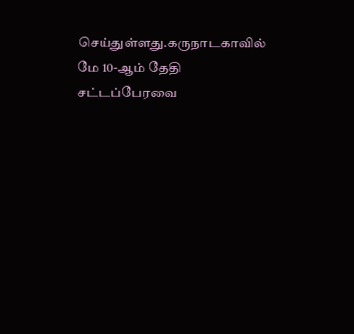செய்துள்ளது.கருநாடகாவில் மே 10-ஆம் தேதி சட்டப்பேரவை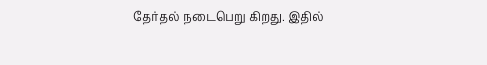தேர்தல் நடைபெறு கிறது. இதில்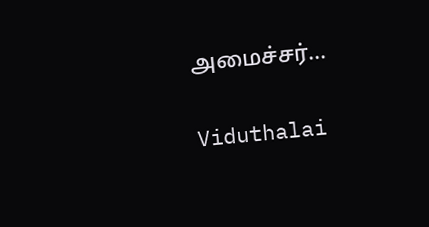அமைச்சர்…

Viduthalai